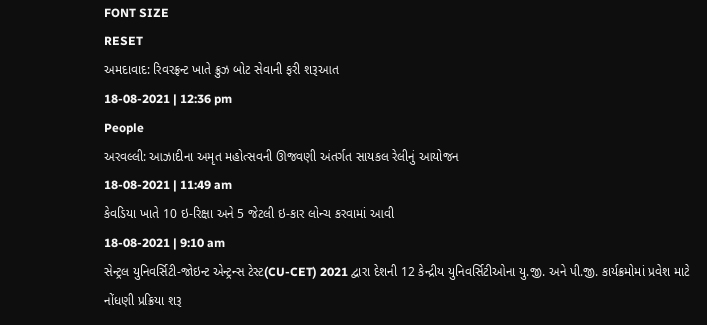FONT SIZE
RESET
અમદાવાદ: રિવરફ્રન્ટ ખાતે ક્રુઝ બોટ સેવાની ફરી શરૂઆત
18-08-2021 | 12:36 pm
People
અરવલ્લી: આઝાદીના અમૃત મહોત્સવની ઊજવણી અંતર્ગત સાયકલ રેલીનું આયોજન
18-08-2021 | 11:49 am
કેવડિયા ખાતે 10 ઇ-રિક્ષા અને 5 જેટલી ઇ-કાર લોન્ચ કરવામાં આવી
18-08-2021 | 9:10 am
સેન્ટ્રલ યુનિવર્સિટી-જોઇન્ટ એન્ટ્રન્સ ટેસ્ટ(CU-CET) 2021 દ્વારા દેશની 12 કેન્દ્રીય યુનિવર્સિટીઓના યુ.જી. અને પી.જી. કાર્યક્રમોમાં પ્રવેશ માટે નોંધણી પ્રક્રિયા શરૂ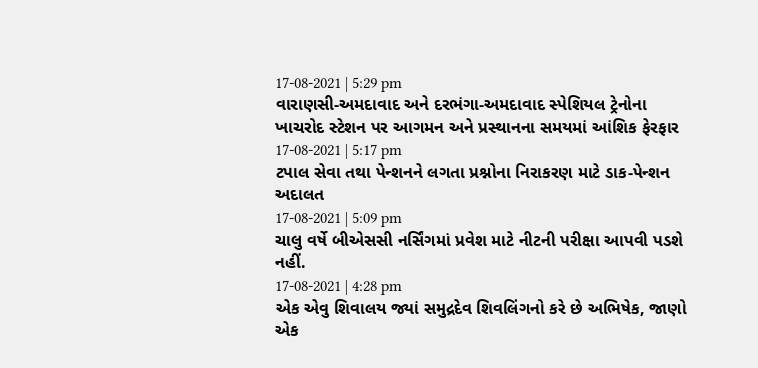17-08-2021 | 5:29 pm
વારાણસી-અમદાવાદ અને દરભંગા-અમદાવાદ સ્પેશિયલ ટ્રેનોના ખાચરોદ સ્ટેશન પર આગમન અને પ્રસ્થાનના સમયમાં આંશિક ફેરફાર
17-08-2021 | 5:17 pm
ટપાલ સેવા તથા પેન્શનને લગતા પ્રશ્નોના નિરાકરણ માટે ડાક-પેન્શન અદાલત
17-08-2021 | 5:09 pm
ચાલુ વર્ષે બીએસસી નર્સિંગમાં પ્રવેશ માટે નીટની પરીક્ષા આપવી પડશે નહીં.
17-08-2021 | 4:28 pm
એક એવુ શિવાલય જ્યાં સમુદ્રદેવ શિવલિંગનો કરે છે અભિષેક, જાણો એક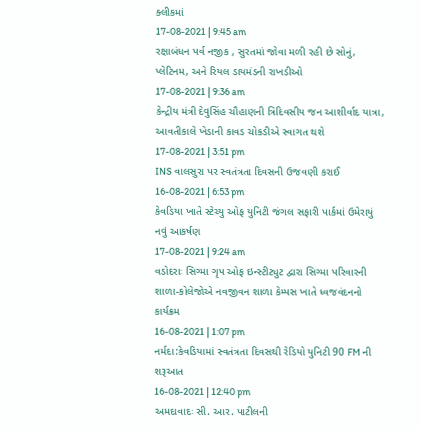ક્લીકમાં
17-08-2021 | 9:45 am
રક્ષાબંધન પર્વ નજીક , સુરતમાં જોવા મળી રહી છે સોનું, પ્લેટિનમ, અને રિયલ ડાયમંડની રાખડીઓ
17-08-2021 | 9:36 am
કેન્દ્રીય મંત્રી દેવુસિંહ ચૌહાણની ત્રિદિવસીય જન આશીર્વાદ યાત્રા, આવતીકાલે ખેડાની કાવડ ચોકડીએ સ્વાગત થશે
17-08-2021 | 3:51 pm
INS વાલસુરા પર સ્વતંત્રતા દિવસની ઉજવણી કરાઈ
16-08-2021 | 6:53 pm
કેવડિયા ખાતે સ્ટેચ્યુ ઓફ યુનિટી જંગલ સફારી પાર્કમાં ઉમેરાયું નવું આકર્ષણ
17-08-2021 | 9:24 am
વડોદરાઃ સિગ્મા ગૃપ ઓફ ઇન્સ્ટીટ્યુટ દ્વારા સિગ્મા પરિવારની શાળા-કોલેજોએ નવજીવન શાળા કેમ્પસ ખાતે ધ્વજવંદનનો કાર્યક્રમ
16-08-2021 | 1:07 pm
નર્મદા:કેવડિયામાં સ્વતંત્રતા દિવસથી રેડિયો યુનિટી 90 FM ની શરૂઆત
16-08-2021 | 12:40 pm
અમદાવાદઃ સી. આર. પાટીલની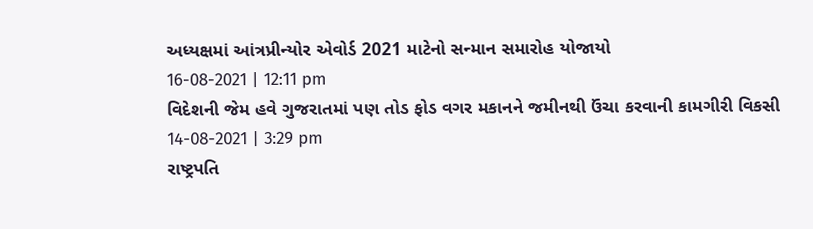અધ્યક્ષમાં આંત્રપ્રીન્યોર એવોર્ડ 2021 માટેનો સન્માન સમારોહ યોજાયો
16-08-2021 | 12:11 pm
વિદેશની જેમ હવે ગુજરાતમાં પણ તોડ ફોડ વગર મકાનને જમીનથી ઉંચા કરવાની કામગીરી વિકસી
14-08-2021 | 3:29 pm
રાષ્ટ્રપતિ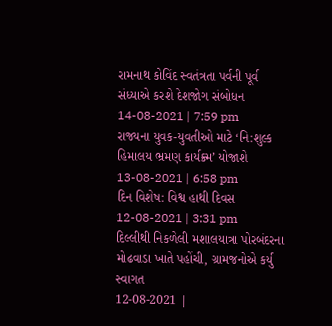રામનાથ કોવિંદ સ્વતંત્રતા પર્વની પૂર્વ સંધ્યાએ કરશે દેશજોગ સંબોધન
14-08-2021 | 7:59 pm
રાજ્યના યુવક-યુવતીઓ માટે ‘નિ:શુલ્ક હિમાલય ભ્રમણ કાર્યક્ર્મ’ યોજાશે
13-08-2021 | 6:58 pm
દિન વિશેષ: વિશ્વ હાથી દિવસ
12-08-2021 | 3:31 pm
દિલ્લીથી નિકળેલી મશાલયાત્રા પોરબંદરના મોઢવાડા ખાતે પહોંચી, ગ્રામજનોએ કર્યુ સ્વાગત
12-08-2021 |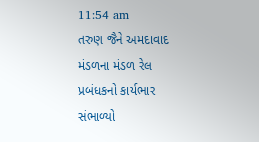11:54 am
તરુણ જૈને અમદાવાદ મંડળના મંડળ રેલ પ્રબંધકનો કાર્યભાર સંભાળ્યો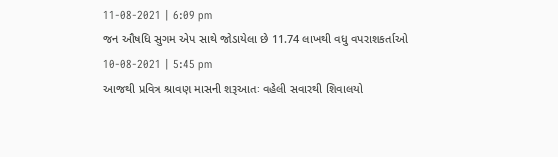11-08-2021 | 6:09 pm
જન ઔષધિ સુગમ એપ સાથે જોડાયેલા છે 11.74 લાખથી વધુ વપરાશકર્તાઓ
10-08-2021 | 5:45 pm
આજથી પ્રવિત્ર શ્રાવણ માસની શરૂઆતઃ વહેલી સવારથી શિવાલયો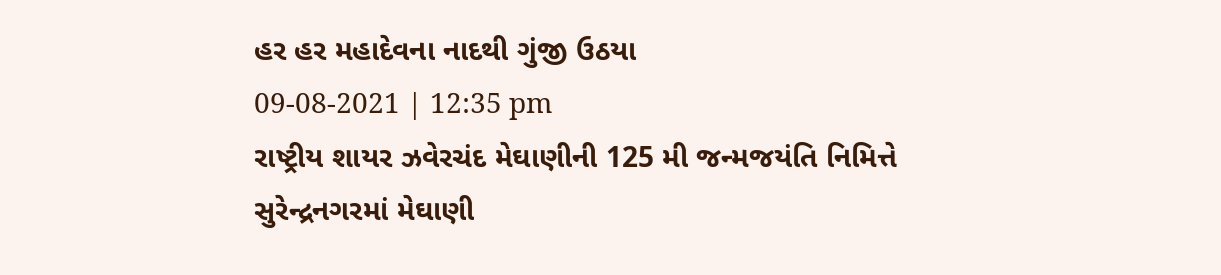હર હર મહાદેવના નાદથી ગુંજી ઉઠયા
09-08-2021 | 12:35 pm
રાષ્ટ્રીય શાયર ઝવેરચંદ મેઘાણીની 125 મી જન્મજયંતિ નિમિત્તે સુરેન્દ્રનગરમાં મેઘાણી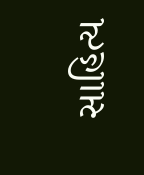સાહિત્ય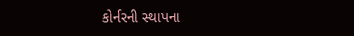કોર્નરની સ્થાપના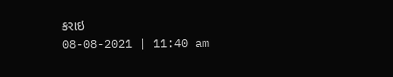કરાઇ
08-08-2021 | 11:40 am